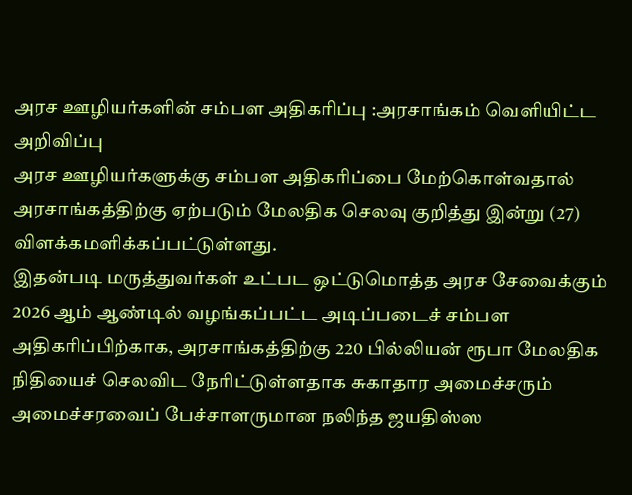அரச ஊழியர்களின் சம்பள அதிகரிப்பு :அரசாங்கம் வெளியிட்ட அறிவிப்பு
அரச ஊழியர்களுக்கு சம்பள அதிகரிப்பை மேற்கொள்வதால் அரசாங்கத்திற்கு ஏற்படும் மேலதிக செலவு குறித்து இன்று (27) விளக்கமளிக்கப்பட்டுள்ளது.
இதன்படி மருத்துவர்கள் உட்பட ஒட்டுமொத்த அரச சேவைக்கும் 2026 ஆம் ஆண்டில் வழங்கப்பட்ட அடிப்படைச் சம்பள அதிகரிப்பிற்காக, அரசாங்கத்திற்கு 220 பில்லியன் ரூபா மேலதிக நிதியைச் செலவிட நேரிட்டுள்ளதாக சுகாதார அமைச்சரும் அமைச்சரவைப் பேச்சாளருமான நலிந்த ஜயதிஸ்ஸ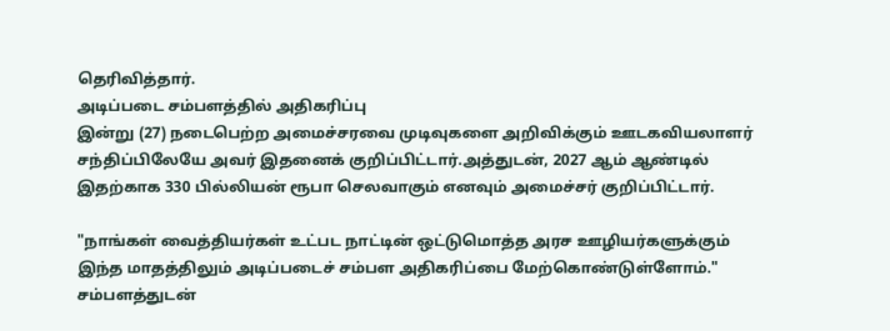தெரிவித்தார்.
அடிப்படை சம்பளத்தில் அதிகரிப்பு
இன்று (27) நடைபெற்ற அமைச்சரவை முடிவுகளை அறிவிக்கும் ஊடகவியலாளர் சந்திப்பிலேயே அவர் இதனைக் குறிப்பிட்டார்.அத்துடன், 2027 ஆம் ஆண்டில் இதற்காக 330 பில்லியன் ரூபா செலவாகும் எனவும் அமைச்சர் குறிப்பிட்டார்.

"நாங்கள் வைத்தியர்கள் உட்பட நாட்டின் ஒட்டுமொத்த அரச ஊழியர்களுக்கும் இந்த மாதத்திலும் அடிப்படைச் சம்பள அதிகரிப்பை மேற்கொண்டுள்ளோம்."
சம்பளத்துடன்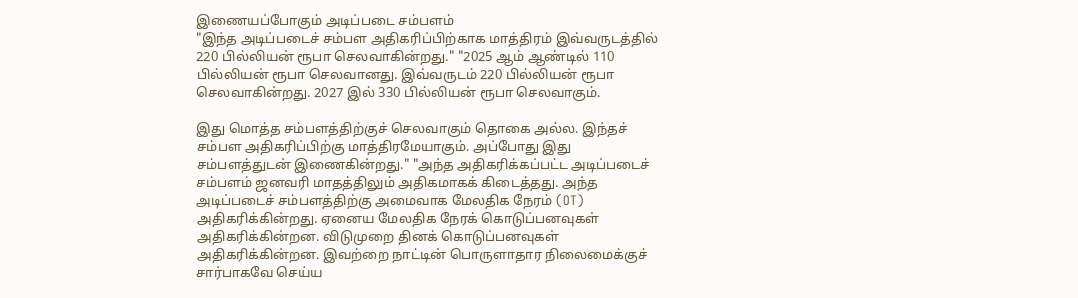இணையப்போகும் அடிப்படை சம்பளம்
"இந்த அடிப்படைச் சம்பள அதிகரிப்பிற்காக மாத்திரம் இவ்வருடத்தில் 220 பில்லியன் ரூபா செலவாகின்றது." "2025 ஆம் ஆண்டில் 110 பில்லியன் ரூபா செலவானது. இவ்வருடம் 220 பில்லியன் ரூபா செலவாகின்றது. 2027 இல் 330 பில்லியன் ரூபா செலவாகும்.

இது மொத்த சம்பளத்திற்குச் செலவாகும் தொகை அல்ல. இந்தச் சம்பள அதிகரிப்பிற்கு மாத்திரமேயாகும். அப்போது இது சம்பளத்துடன் இணைகின்றது." "அந்த அதிகரிக்கப்பட்ட அடிப்படைச் சம்பளம் ஜனவரி மாதத்திலும் அதிகமாகக் கிடைத்தது. அந்த அடிப்படைச் சம்பளத்திற்கு அமைவாக மேலதிக நேரம் (OT) அதிகரிக்கின்றது. ஏனைய மேலதிக நேரக் கொடுப்பனவுகள் அதிகரிக்கின்றன. விடுமுறை தினக் கொடுப்பனவுகள் அதிகரிக்கின்றன. இவற்றை நாட்டின் பொருளாதார நிலைமைக்குச் சார்பாகவே செய்ய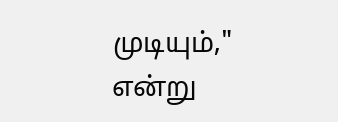முடியும்," என்று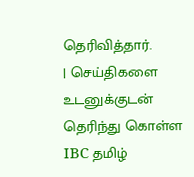தெரிவித்தார்.
| செய்திகளை உடனுக்குடன் தெரிந்து கொள்ள IBC தமிழ்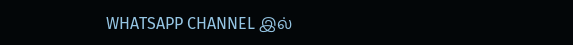WHATSAPP CHANNEL இல்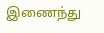இணைந்து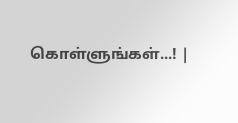கொள்ளுங்கள்...! |